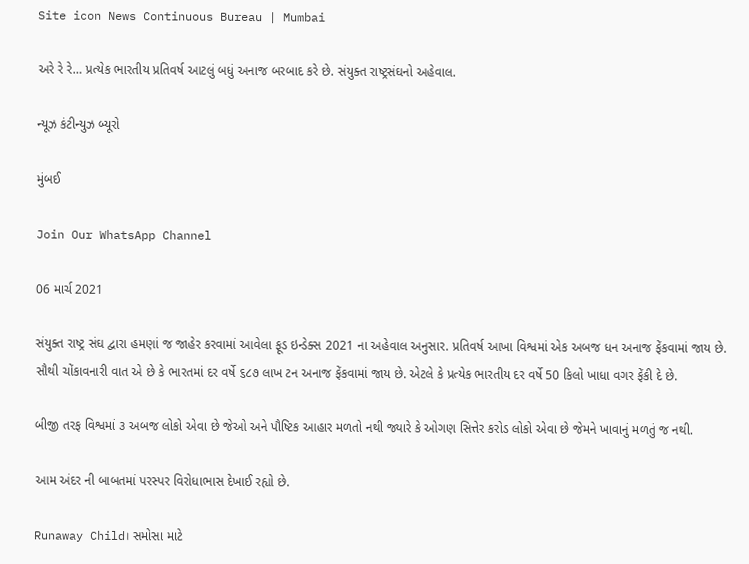Site icon News Continuous Bureau | Mumbai

અરે રે રે… પ્રત્યેક ભારતીય પ્રતિવર્ષ આટલું બધું અનાજ બરબાદ કરે છે. સંયુક્ત રાષ્ટ્રસંઘનો અહેવાલ.

ન્યૂઝ કંટીન્યુઝ બ્યૂરો

મુંબઈ

Join Our WhatsApp Channel

06 માર્ચ 2021

સંયુક્ત રાષ્ટ્ર સંઘ દ્વારા હમણાં જ જાહેર કરવામાં આવેલા ફૂડ ઇન્ડેક્સ 2021 ના અહેવાલ અનુસાર. પ્રતિવર્ષ આખા વિશ્વમાં એક અબજ ધન અનાજ ફેંકવામાં જાય છે. સૌથી ચોંકાવનારી વાત એ છે કે ભારતમાં દર વર્ષે ૬૮૭ લાખ ટન અનાજ ફેંકવામાં જાય છે. એટલે કે પ્રત્યેક ભારતીય દર વર્ષે 50 કિલો ખાધા વગર ફેંકી દે છે.

બીજી તરફ વિશ્વમાં ૩ અબજ લોકો એવા છે જેઓ અને પૌષ્ટિક આહાર મળતો નથી જ્યારે કે ઓગણ સિત્તેર કરોડ લોકો એવા છે જેમને ખાવાનું મળતું જ નથી.

આમ અંદર ની બાબતમાં પરસ્પર વિરોધાભાસ દેખાઈ રહ્યો છે.

Runaway Child। સમોસા માટે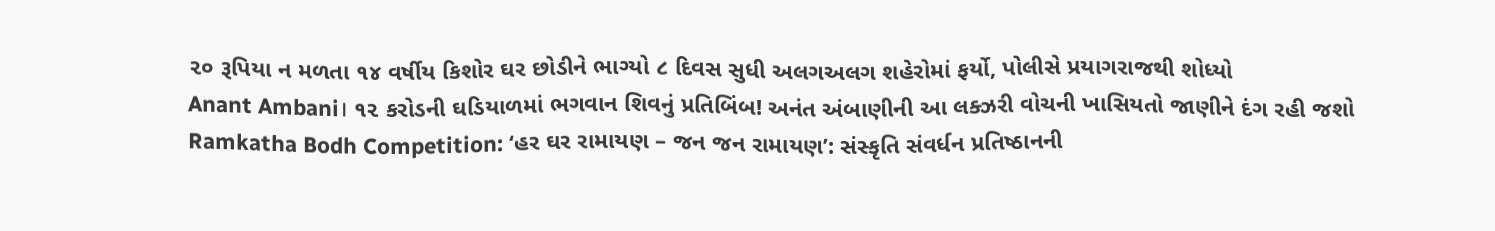૨૦ રૂપિયા ન મળતા ૧૪ વર્ષીય કિશોર ઘર છોડીને ભાગ્યો ૮ દિવસ સુધી અલગઅલગ શહેરોમાં ફર્યો, પોલીસે પ્રયાગરાજથી શોધ્યો
Anant Ambani। ૧૨ કરોડની ઘડિયાળમાં ભગવાન શિવનું પ્રતિબિંબ! અનંત અંબાણીની આ લક્ઝરી વોચની ખાસિયતો જાણીને દંગ રહી જશો
Ramkatha Bodh Competition: ‘હર ઘર રામાયણ – જન જન રામાયણ’: સંસ્કૃતિ સંવર્ધન પ્રતિષ્ઠાનની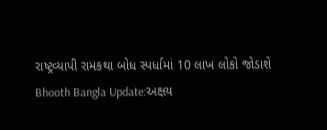રાષ્ટ્રવ્યાપી રામકથા બોધ સ્પર્ધામાં 10 લાખ લોકો જોડાશે
Bhooth Bangla Update:અક્ષય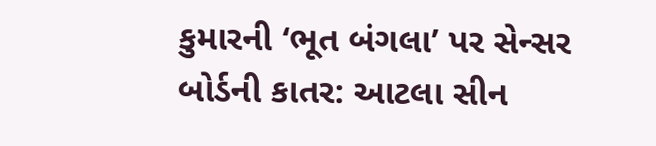કુમારની ‘ભૂત બંગલા’ પર સેન્સર બોર્ડની કાતર: આટલા સીન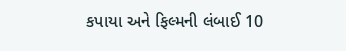કપાયા અને ફિલ્મની લંબાઈ 10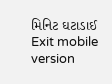મિનિટ ઘટાડાઈ
Exit mobile version